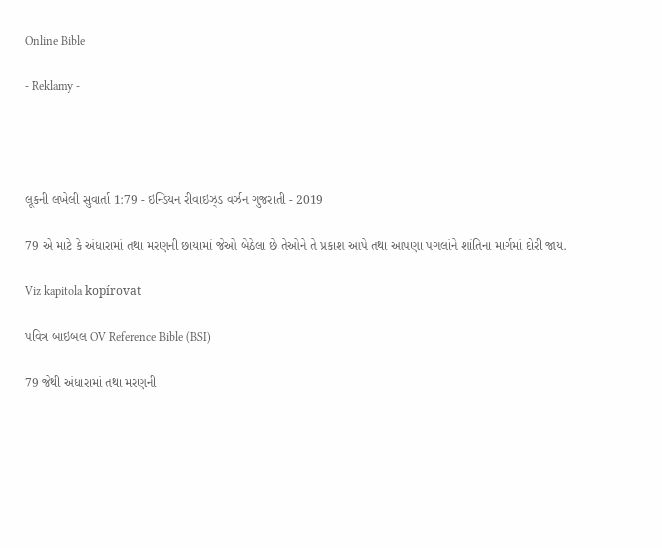Online Bible

- Reklamy -




લૂકની લખેલી સુવાર્તા 1:79 - ઇન્ડિયન રીવાઇઝ્ડ વર્ઝન ગુજરાતી - 2019

79 એ માટે કે અંધારામાં તથા મરણની છાયામાં જેઓ બેઠેલા છે તેઓને તે પ્રકાશ આપે તથા આપણા પગલાંને શાંતિના માર્ગમાં દોરી જાય.

Viz kapitola kopírovat

પવિત્ર બાઇબલ OV Reference Bible (BSI)

79 જેથી અંધારામાં તથા મરણની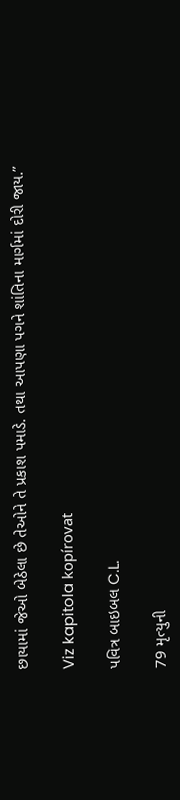છાયામાં જેઓ બેઠેલા છે તેઓને તે પ્રકાશ પમાડે. તથા આપણા પગને શાંતિના માર્ગમાં દોરી જાય.”

Viz kapitola kopírovat

પવિત્ર બાઇબલ C.L.

79 મૃત્યુની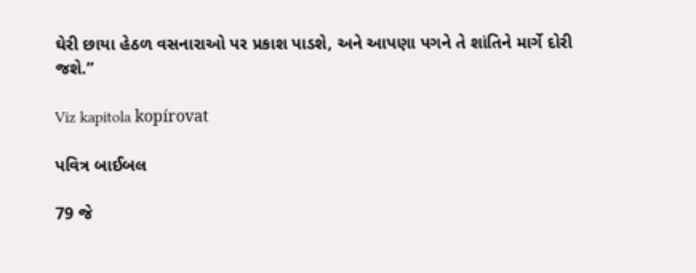ઘેરી છાયા હેઠળ વસનારાઓ પર પ્રકાશ પાડશે, અને આપણા પગને તે શાંતિને માર્ગે દોરી જશે.”

Viz kapitola kopírovat

પવિત્ર બાઈબલ

79 જે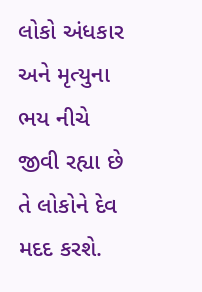લોકો અંધકાર અને મૃત્યુના ભય નીચે જીવી રહ્યા છે તે લોકોને દેવ મદદ કરશે.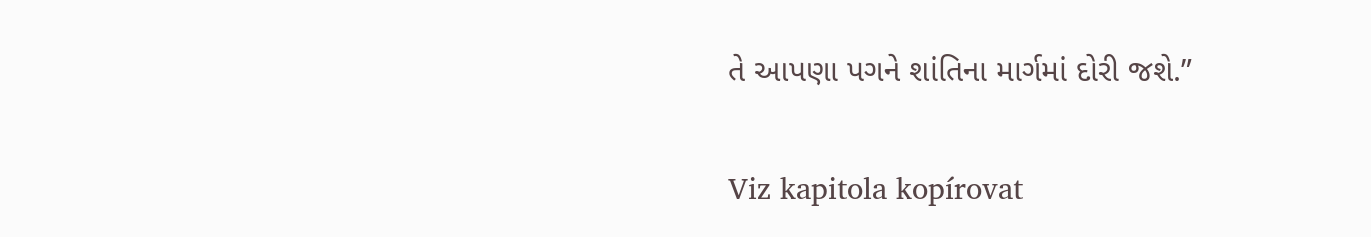તે આપણા પગને શાંતિના માર્ગમાં દોરી જશે.”

Viz kapitola kopírovat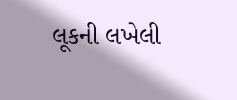લૂકની લખેલી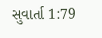સુવાર્તા 1:79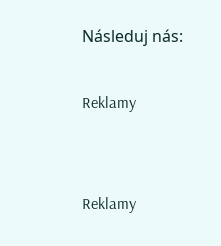Následuj nás:

Reklamy


Reklamy